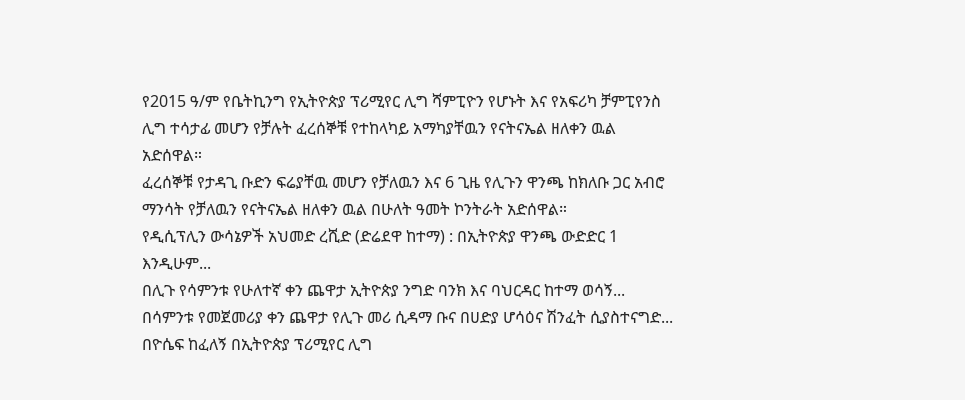የ2015 ዓ/ም የቤትኪንግ የኢትዮጵያ ፕሪሚየር ሊግ ሻምፒዮን የሆኑት እና የአፍሪካ ቻምፒየንስ ሊግ ተሳታፊ መሆን የቻሉት ፈረሰኞቹ የተከላካይ አማካያቸዉን የናትናኤል ዘለቀን ዉል አድሰዋል።
ፈረሰኞቹ የታዳጊ ቡድን ፍሬያቸዉ መሆን የቻለዉን እና 6 ጊዜ የሊጉን ዋንጫ ከክለቡ ጋር አብሮ ማንሳት የቻለዉን የናትናኤል ዘለቀን ዉል በሁለት ዓመት ኮንትራት አድሰዋል።
የዲሲፕሊን ውሳኔዎች አህመድ ረሺድ (ድሬደዋ ከተማ) : በኢትዮጵያ ዋንጫ ውድድር 1 እንዲሁም...
በሊጉ የሳምንቱ የሁለተኛ ቀን ጨዋታ ኢትዮጵያ ንግድ ባንክ እና ባህርዳር ከተማ ወሳኝ...
በሳምንቱ የመጀመሪያ ቀን ጨዋታ የሊጉ መሪ ሲዳማ ቡና በሀድያ ሆሳዕና ሽንፈት ሲያስተናግድ...
በዮሴፍ ከፈለኝ በኢትዮጵያ ፕሪሚየር ሊግ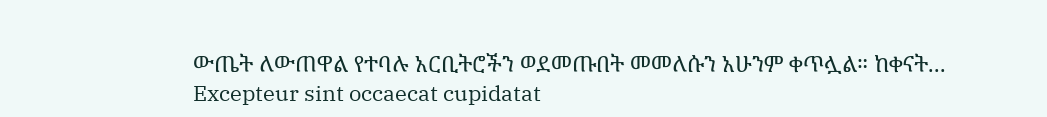ውጤት ለውጠዋል የተባሉ አርቢትሮችን ወደመጡበት መመለሱን አሁንም ቀጥሏል። ከቀናት...
Excepteur sint occaecat cupidatat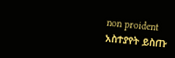non proident
አስተያየት ይስጡ